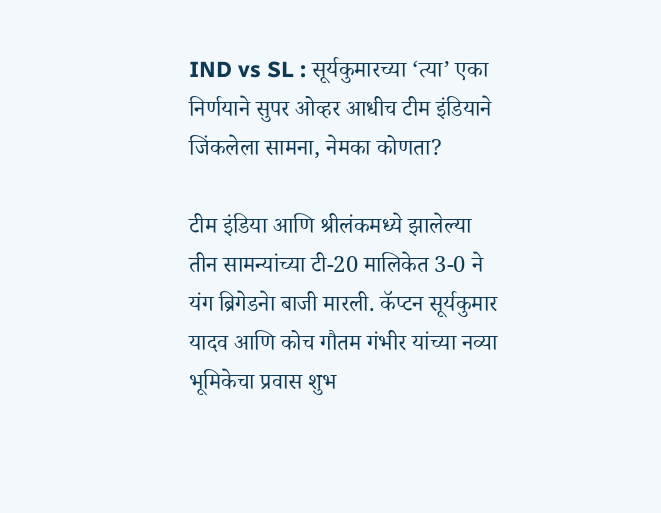IND vs SL : सूर्यकुमारच्या ‘त्या’ एका निर्णयाने सुपर ओव्हर आधीच टीम इंडियाने जिंकलेला सामना, नेमका कोणता?

टीम इंडिया आणि श्रीलंकमध्ये झालेल्या तीन सामन्यांच्या टी-20 मालिकेत 3-0 ने यंग ब्रिगेडनेा बाजी मारली. कॅप्टन सूर्यकुमार यादव आणि कोच गौतम गंभीर यांच्या नव्या भूमिकेचा प्रवास शुभ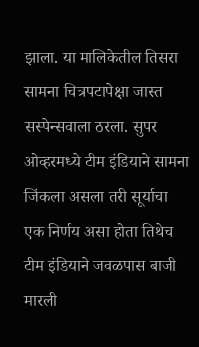झाला. या मालिकेतील तिसरा सामना चित्रपटापेक्षा जास्त सस्पेन्सवाला ठरला. सुपर ओव्हरमध्ये टीम इंडियाने सामना जिंकला असला तरी सूर्याचा एक निर्णय असा होता तिथेच टीम इंडियाने जवळपास बाजी मारली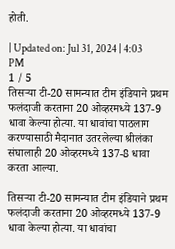होती.

| Updated on: Jul 31, 2024 | 4:03 PM
1 / 5
तिसऱ्या टी-20 सामन्यात टीम इंडियाने प्रथम फलंदाजी करताना 20 ओव्हरमध्ये 137-9 धावा केल्या होत्या. या धावांचा पाठलाग करण्यासाठी मैदानात उतरलेल्या श्रीलंका संघालाही 20 ओव्हरमध्ये 137-8 धावा करता आल्या.

तिसऱ्या टी-20 सामन्यात टीम इंडियाने प्रथम फलंदाजी करताना 20 ओव्हरमध्ये 137-9 धावा केल्या होत्या. या धावांचा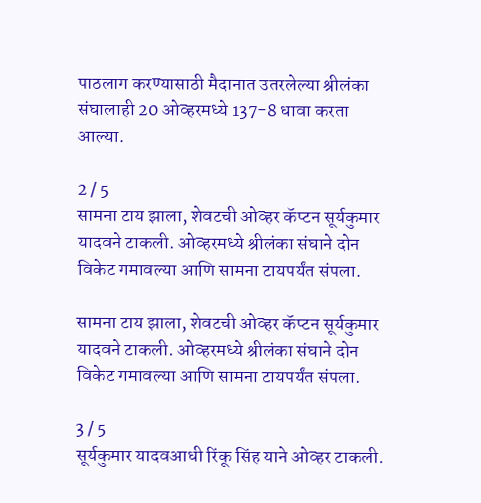पाठलाग करण्यासाठी मैदानात उतरलेल्या श्रीलंका संघालाही 20 ओव्हरमध्ये 137-8 धावा करता आल्या.

2 / 5
सामना टाय झाला, शेवटची ओव्हर कॅप्टन सूर्यकुमार यादवने टाकली. ओव्हरमध्ये श्रीलंका संघाने दोन विकेट गमावल्या आणि सामना टायपर्यंत संपला.

सामना टाय झाला, शेवटची ओव्हर कॅप्टन सूर्यकुमार यादवने टाकली. ओव्हरमध्ये श्रीलंका संघाने दोन विकेट गमावल्या आणि सामना टायपर्यंत संपला.

3 / 5
सूर्यकुमार यादवआधी रिंकू सिंह याने ओव्हर टाकली.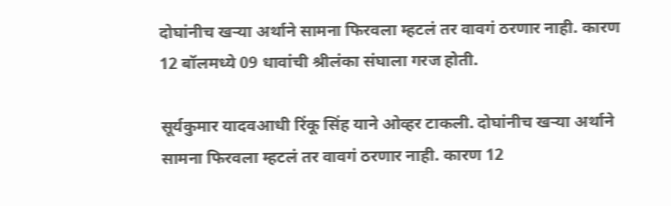दोघांनीच खऱ्या अर्थाने सामना फिरवला म्हटलं तर वावगं ठरणार नाही. कारण 12 बॉलमध्ये 09 धावांची श्रीलंका संघाला गरज होती.

सूर्यकुमार यादवआधी रिंकू सिंह याने ओव्हर टाकली. दोघांनीच खऱ्या अर्थाने सामना फिरवला म्हटलं तर वावगं ठरणार नाही. कारण 12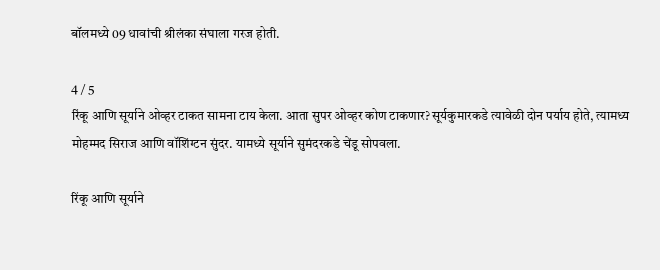बॉलमध्ये 09 धावांची श्रीलंका संघाला गरज होती.

4 / 5
रिंकू आणि सूर्याने ओव्हर टाकत सामना टाय केला. आता सुपर ओव्हर कोण टाकणार? सूर्यकुमारकडे त्यावेळी दोन पर्याय होते, त्यामध्य मोहम्मद सिराज आणि वॉशिंग्टन सुंदर. यामध्ये सूर्याने सुमंदरकडे चेंडू सोपवला.

रिंकू आणि सूर्याने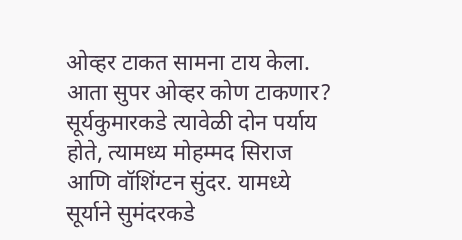ओव्हर टाकत सामना टाय केला. आता सुपर ओव्हर कोण टाकणार? सूर्यकुमारकडे त्यावेळी दोन पर्याय होते, त्यामध्य मोहम्मद सिराज आणि वॉशिंग्टन सुंदर. यामध्ये सूर्याने सुमंदरकडे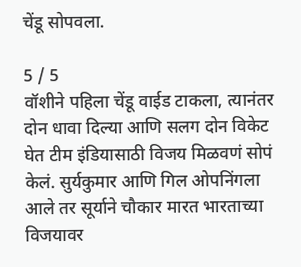चेंडू सोपवला.

5 / 5
वॉशीने पहिला चेंडू वाईड टाकला, त्यानंतर दोन धावा दिल्या आणि सलग दोन विकेट घेत टीम इंडियासाठी विजय मिळवणं सोपं केलं. सुर्यकुमार आणि गिल ओपनिंगला आले तर सूर्याने चौकार मारत भारताच्या विजयावर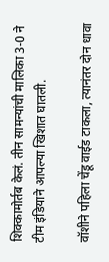शिक्कामोर्तब केलं. तीन सामन्यांची मालिका 3-0 ने टीम इंडियाने आपल्या खिशात घातली.

वॉशीने पहिला चेंडू वाईड टाकला, त्यानंतर दोन धावा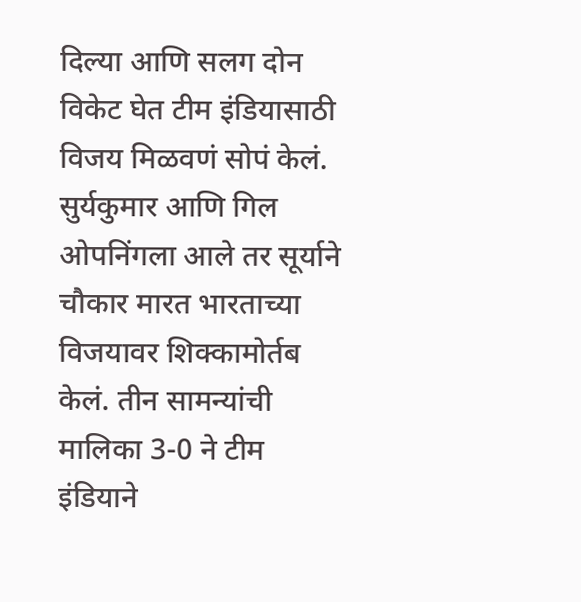दिल्या आणि सलग दोन विकेट घेत टीम इंडियासाठी विजय मिळवणं सोपं केलं. सुर्यकुमार आणि गिल ओपनिंगला आले तर सूर्याने चौकार मारत भारताच्या विजयावर शिक्कामोर्तब केलं. तीन सामन्यांची मालिका 3-0 ने टीम इंडियाने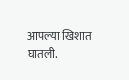आपल्या खिशात घातली.